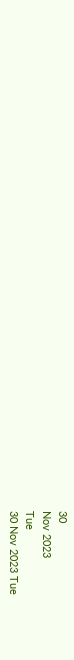30
Nov 2023
Tue
30 Nov 2023 Tue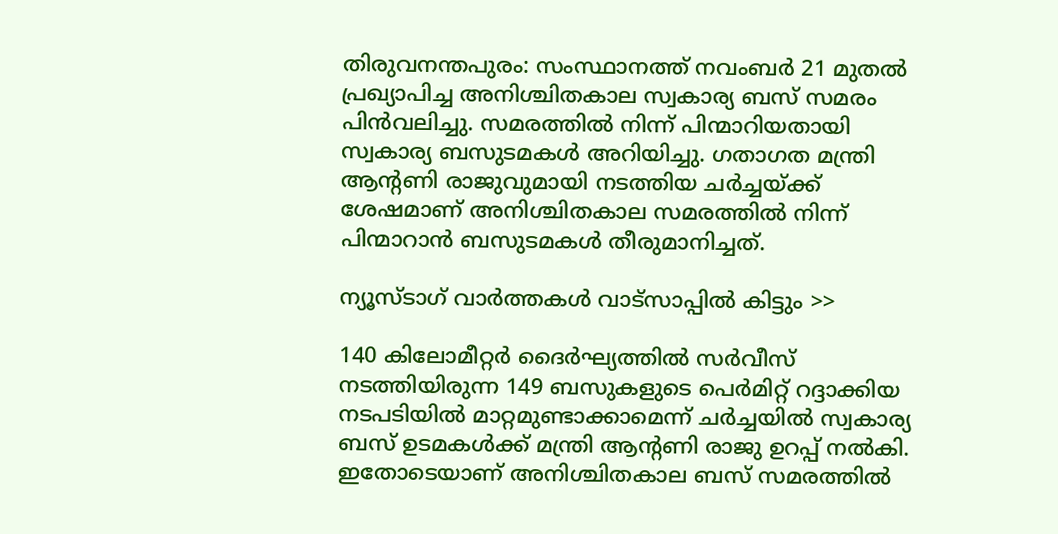തിരുവനന്തപുരം: സംസ്ഥാനത്ത് നവംബര്‍ 21 മുതല്‍ പ്രഖ്യാപിച്ച അനിശ്ചിതകാല സ്വകാര്യ ബസ് സമരം പിന്‍വലിച്ചു. സമരത്തില്‍ നിന്ന് പിന്മാറിയതായി സ്വകാര്യ ബസുടമകള്‍ അറിയിച്ചു. ഗതാഗത മന്ത്രി ആന്റണി രാജുവുമായി നടത്തിയ ചര്‍ച്ചയ്ക്ക് ശേഷമാണ് അനിശ്ചിതകാല സമരത്തില്‍ നിന്ന് പിന്മാറാന്‍ ബസുടമകള്‍ തീരുമാനിച്ചത്.

ന്യൂസ്ടാഗ് വാര്‍ത്തകള്‍ വാട്‌സാപ്പില്‍ കിട്ടും >>

140 കിലോമീറ്റര്‍ ദൈര്‍ഘ്യത്തില്‍ സര്‍വീസ് നടത്തിയിരുന്ന 149 ബസുകളുടെ പെര്‍മിറ്റ് റദ്ദാക്കിയ നടപടിയില്‍ മാറ്റമുണ്ടാക്കാമെന്ന് ചര്‍ച്ചയില്‍ സ്വകാര്യ ബസ് ഉടമകള്‍ക്ക് മന്ത്രി ആന്റണി രാജു ഉറപ്പ് നല്‍കി. ഇതോടെയാണ് അനിശ്ചിതകാല ബസ് സമരത്തില്‍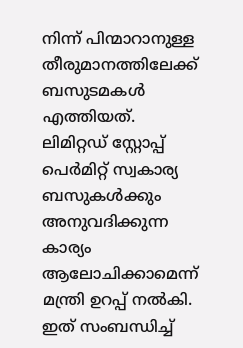നിന്ന് പിന്മാറാനുള്ള തീരുമാനത്തിലേക്ക് ബസുടമകള്‍ എത്തിയത്. ലിമിറ്റഡ് സ്റ്റോപ്പ് പെര്‍മിറ്റ് സ്വകാര്യ ബസുകള്‍ക്കും അനുവദിക്കുന്ന കാര്യം ആലോചിക്കാമെന്ന് മന്ത്രി ഉറപ്പ് നല്‍കി. ഇത് സംബന്ധിച്ച്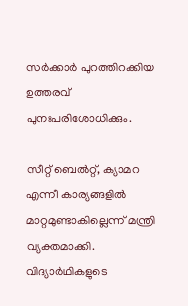സര്‍ക്കാര്‍ പുറത്തിറക്കിയ ഉത്തരവ് പുനഃപരിശോധിക്കും.

സീറ്റ് ബെല്‍റ്റ്, ക്യാമറ എന്നീ കാര്യങ്ങളില്‍ മാറ്റമുണ്ടാകില്ലെന്ന് മന്ത്രി വ്യക്തമാക്കി. വിദ്യാര്‍ഥികളുടെ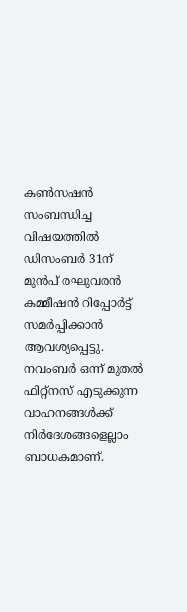കണ്‍സഷന്‍ സംബന്ധിച്ച വിഷയത്തില്‍ ഡിസംബര്‍ 31ന് മുന്‍പ് രഘുവരന്‍ കമ്മീഷന്‍ റിപ്പോര്‍ട്ട് സമര്‍പ്പിക്കാന്‍ ആവശ്യപ്പെട്ടു. നവംബര്‍ ഒന്ന് മുതല്‍ ഫിറ്റ്‌നസ് എടുക്കുന്ന വാഹനങ്ങള്‍ക്ക് നിര്‍ദേശങ്ങളെല്ലാം ബാധകമാണ്.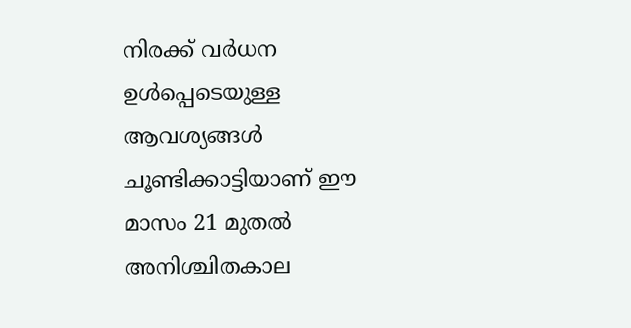നിരക്ക് വര്‍ധന ഉള്‍പ്പെടെയുള്ള ആവശ്യങ്ങള്‍ ചൂണ്ടിക്കാട്ടിയാണ് ഈ മാസം 21 മുതല്‍ അനിശ്ചിതകാല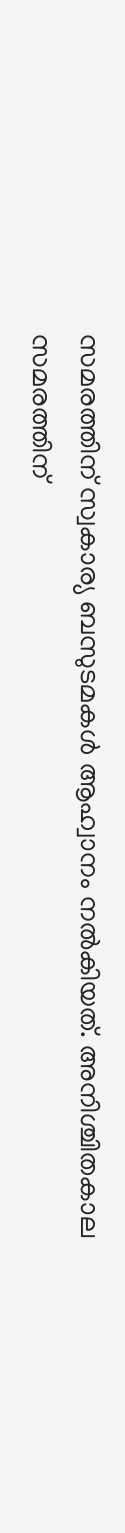സമരത്തിന് സ്വകാര്യ ബസുടമകള്‍ ആഹ്വാനം നല്‍കിയത്. അനിശ്ചിതകാല സമരത്തിന്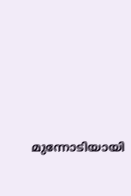മുന്നോടിയായി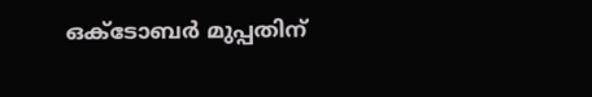ഒക്ടോബര്‍ മുപ്പതിന്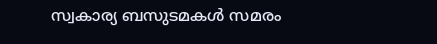സ്വകാര്യ ബസുടമകള്‍ സമരം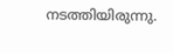നടത്തിയിരുന്നു.